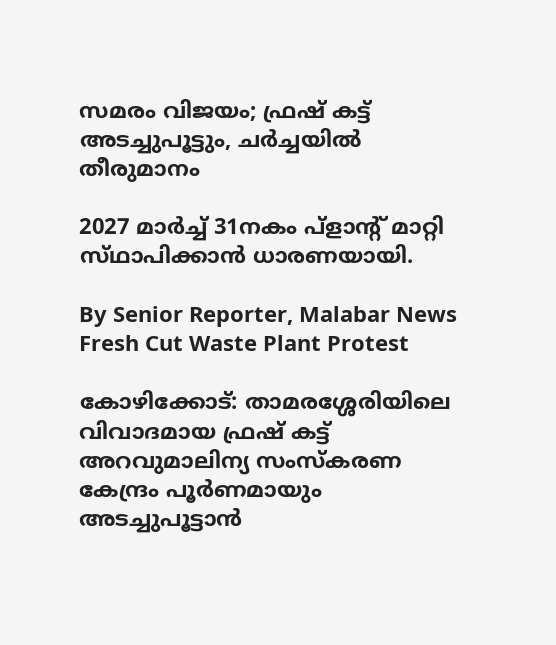സമരം വിജയം; ഫ്രഷ് കട്ട് അടച്ചുപൂട്ടും, ചർച്ചയിൽ തീരുമാനം

2027 മാർച്ച് 31നകം പ്ളാന്റ് മാറ്റി സ്‌ഥാപിക്കാൻ ധാരണയായി.

By Senior Reporter, Malabar News
Fresh Cut Waste Plant Protest

കോഴിക്കോട്: താമരശ്ശേരിയിലെ വിവാദമായ ഫ്രഷ് കട്ട് അറവുമാലിന്യ സംസ്‌കരണ കേന്ദ്രം പൂർണമായും അടച്ചുപൂട്ടാൻ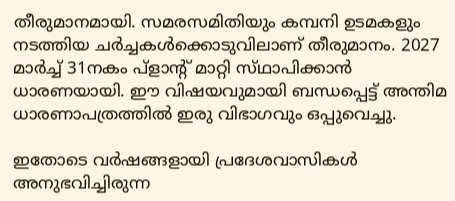തീരുമാനമായി. സമരസമിതിയും കമ്പനി ഉടമകളും നടത്തിയ ചർച്ചകൾക്കൊടുവിലാണ് തീരുമാനം. 2027 മാർച്ച് 31നകം പ്ളാന്റ് മാറ്റി സ്‌ഥാപിക്കാൻ ധാരണയായി. ഈ വിഷയവുമായി ബന്ധപ്പെട്ട് അന്തിമ ധാരണാപത്രത്തിൽ ഇരു വിഭാഗവും ഒപ്പുവെച്ചു.

ഇതോടെ വർഷങ്ങളായി പ്രദേശവാസികൾ അനുഭവിച്ചിരുന്ന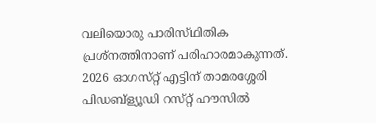വലിയൊരു പാരിസ്‌ഥിതിക പ്രശ്‌നത്തിനാണ് പരിഹാരമാകുന്നത്. 2026 ഓഗസ്‌റ്റ് എട്ടിന് താമരശ്ശേരി പിഡബ്‌ള്യൂഡി റസ്‌റ്റ് ഹൗസിൽ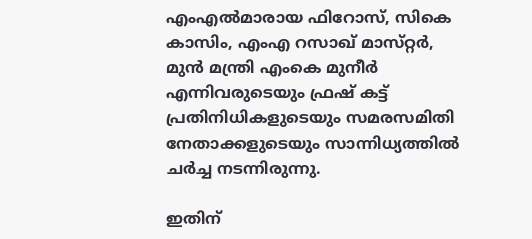എംഎൽമാരായ ഫിറോസ്, സികെ കാസിം, എംഎ റസാഖ് മാസ്‌റ്റർ, മുൻ മന്ത്രി എംകെ മുനീർ എന്നിവരുടെയും ഫ്രഷ് കട്ട് പ്രതിനിധികളുടെയും സമരസമിതി നേതാക്കളുടെയും സാന്നിധ്യത്തിൽ ചർച്ച നടന്നിരുന്നു.

ഇതിന്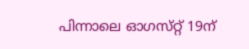പിന്നാലെ ഓഗസ്‌റ്റ് 19ന്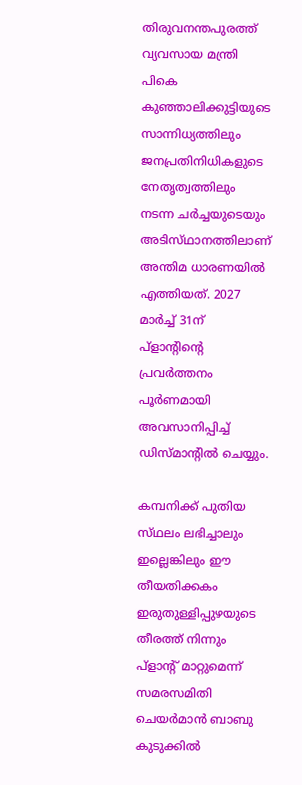തിരുവനന്തപുരത്ത് വ്യവസായ മന്ത്രി പികെ കുഞ്ഞാലിക്കുട്ടിയുടെ സാന്നിധ്യത്തിലും ജനപ്രതിനിധികളുടെ നേതൃത്വത്തിലും നടന്ന ചർച്ചയുടെയും അടിസ്‌ഥാനത്തിലാണ്‌ അന്തിമ ധാരണയിൽ എത്തിയത്. 2027 മാർച്ച് 31ന് പ്ളാന്റിന്റെ പ്രവർത്തനം പൂർണമായി അവസാനിപ്പിച്ച് ഡിസ്‍മാന്റിൽ ചെയ്യും.

കമ്പനിക്ക് പുതിയ സ്‌ഥലം ലഭിച്ചാലും ഇല്ലെങ്കിലും ഈ തീയതിക്കകം ഇരുതുള്ളിപ്പുഴയുടെ തീരത്ത് നിന്നും പ്ളാന്റ് മാറ്റുമെന്ന് സമരസമിതി ചെയർമാൻ ബാബു കുടുക്കിൽ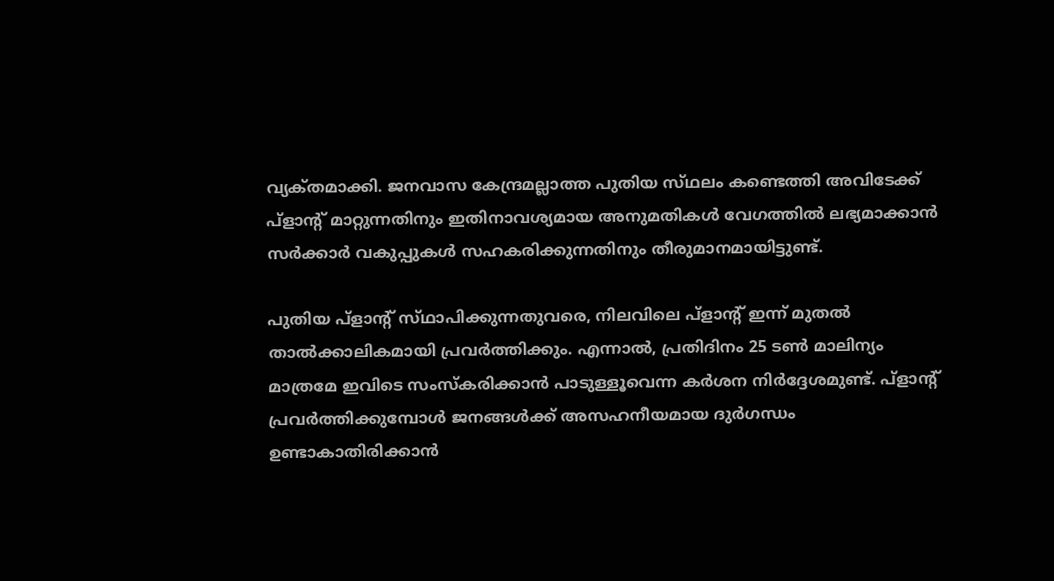വ്യക്‌തമാക്കി. ജനവാസ കേന്ദ്രമല്ലാത്ത പുതിയ സ്‌ഥലം കണ്ടെത്തി അവിടേക്ക് പ്ളാന്റ് മാറ്റുന്നതിനും ഇതിനാവശ്യമായ അനുമതികൾ വേഗത്തിൽ ലഭ്യമാക്കാൻ സർക്കാർ വകുപ്പുകൾ സഹകരിക്കുന്നതിനും തീരുമാനമായിട്ടുണ്ട്.

പുതിയ പ്ളാന്റ് സ്‌ഥാപിക്കുന്നതുവരെ, നിലവിലെ പ്ളാന്റ് ഇന്ന് മുതൽ താൽക്കാലികമായി പ്രവർത്തിക്കും. എന്നാൽ, പ്രതിദിനം 25 ടൺ മാലിന്യം മാത്രമേ ഇവിടെ സംസ്‌കരിക്കാൻ പാടുള്ളൂവെന്ന കർശന നിർദ്ദേശമുണ്ട്. പ്ളാന്റ് പ്രവർത്തിക്കുമ്പോൾ ജനങ്ങൾക്ക് അസഹനീയമായ ദുർഗന്ധം ഉണ്ടാകാതിരിക്കാൻ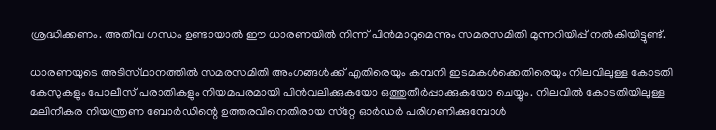ശ്രദ്ധിക്കണം. അതീവ ഗന്ധം ഉണ്ടായാൽ ഈ ധാരണയിൽ നിന്ന് പിൻമാറുമെന്നും സമരസമിതി മുന്നറിയിപ്പ് നൽകിയിട്ടുണ്ട്.

ധാരണയുടെ അടിസ്‌ഥാനത്തിൽ സമരസമിതി അംഗങ്ങൾക്ക് എതിരെയും കമ്പനി ഇടമകൾക്കെതിരെയും നിലവിലുള്ള കോടതി കേസുകളും പോലീസ് പരാതികളും നിയമപരമായി പിൻവലിക്കുകയോ ഒത്തുതീർപ്പാക്കുകയോ ചെയ്യും. നിലവിൽ കോടതിയിലുള്ള മലിനീകര നിയന്ത്രണ ബോർഡിന്റെ ഉത്തരവിനെതിരായ സ്‌റ്റേ ഓർഡർ പരിഗണിക്കുമ്പോൾ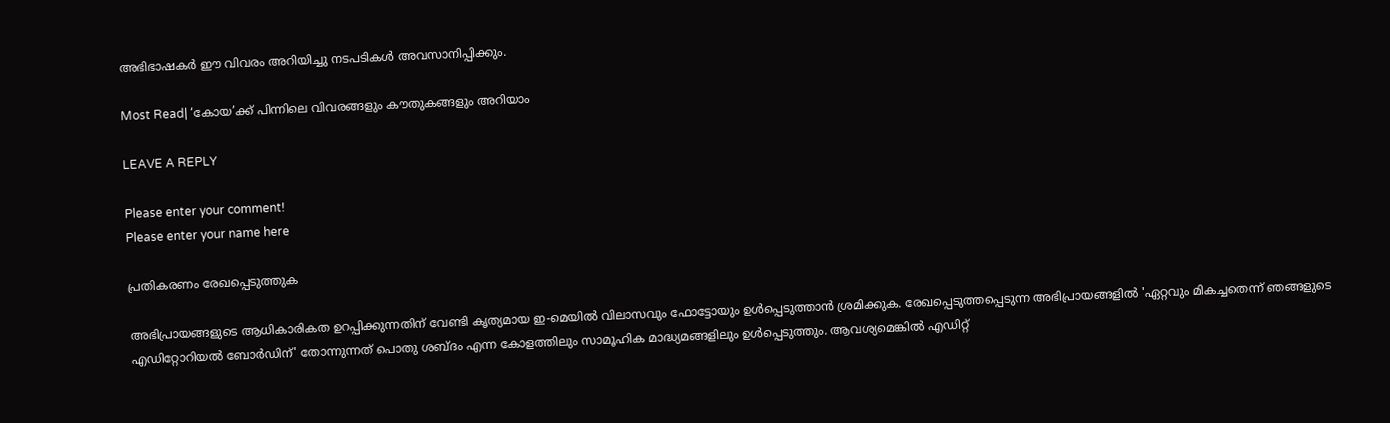അഭിഭാഷകർ ഈ വിവരം അറിയിച്ചു നടപടികൾ അവസാനിപ്പിക്കും.

Most Read| ‘കോയ’ക്ക് പിന്നിലെ വിവരങ്ങളും കൗതുകങ്ങളും അറിയാം

LEAVE A REPLY

Please enter your comment!
Please enter your name here

പ്രതികരണം രേഖപ്പെടുത്തുക

അഭിപ്രായങ്ങളുടെ ആധികാരികത ഉറപ്പിക്കുന്നതിന് വേണ്ടി കൃത്യമായ ഇ-മെയിൽ വിലാസവും ഫോട്ടോയും ഉൾപ്പെടുത്താൻ ശ്രമിക്കുക. രേഖപ്പെടുത്തപ്പെടുന്ന അഭിപ്രായങ്ങളിൽ 'ഏറ്റവും മികച്ചതെന്ന് ഞങ്ങളുടെ എഡിറ്റോറിയൽ ബോർഡിന്' തോന്നുന്നത് പൊതു ശബ്‌ദം എന്ന കോളത്തിലും സാമൂഹിക മാദ്ധ്യമങ്ങളിലും ഉൾപ്പെടുത്തും. ആവശ്യമെങ്കിൽ എഡിറ്റ്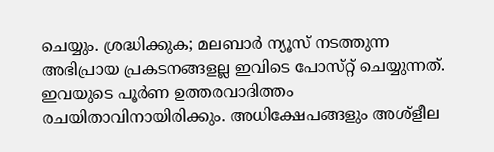ചെയ്യും. ശ്രദ്ധിക്കുക; മലബാർ ന്യൂസ് നടത്തുന്ന അഭിപ്രായ പ്രകടനങ്ങളല്ല ഇവിടെ പോസ്‌റ്റ് ചെയ്യുന്നത്. ഇവയുടെ പൂർണ ഉത്തരവാദിത്തം രചയിതാവിനായിരിക്കും. അധിക്ഷേപങ്ങളും അശ്‌ളീല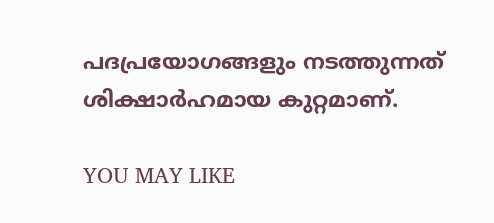പദപ്രയോഗങ്ങളും നടത്തുന്നത് ശിക്ഷാർഹമായ കുറ്റമാണ്.

YOU MAY LIKE